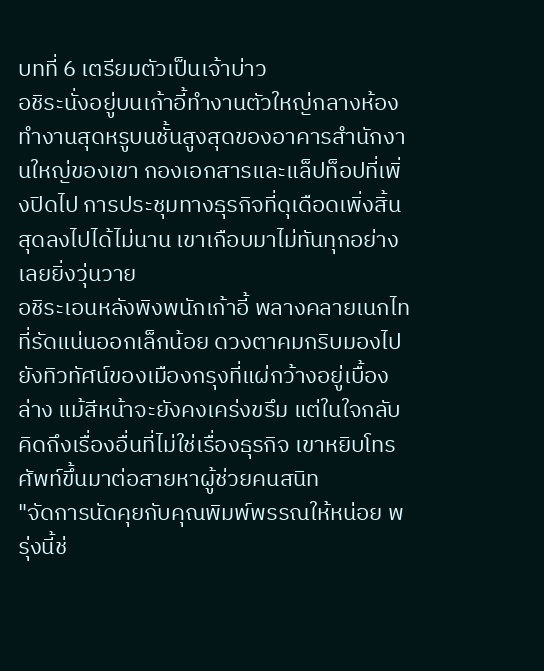บทที่ 6 เตรียมตัวเป็นเจ้าบ่าว
อชิระนั่งอยู่บนเก้าอี้ทำงานตัวใหญ่กลางห้องทำงานสุดหรูบนชั้นสูงสุดของอาคารสำนักงานใหญ่ของเขา กองเอกสารและแล็ปท็อปที่เพิ่งปิดไป การประชุมทางธุรกิจที่ดุเดือดเพิ่งสิ้นสุดลงไปได้ไม่นาน เขาเกือบมาไม่ทันทุกอย่างเลยยิ่งวุ่นวาย
อชิระเอนหลังพิงพนักเก้าอี้ พลางคลายเนกไทที่รัดแน่นออกเล็กน้อย ดวงตาคมกริบมองไปยังทิวทัศน์ของเมืองกรุงที่แผ่กว้างอยู่เบื้องล่าง แม้สีหน้าจะยังคงเคร่งขรึม แต่ในใจกลับคิดถึงเรื่องอื่นที่ไม่ใช่เรื่องธุรกิจ เขาหยิบโทรศัพท์ขึ้นมาต่อสายหาผู้ช่วยคนสนิท
"จัดการนัดคุยกับคุณพิมพ์พรรณให้หน่อย พรุ่งนี้ช่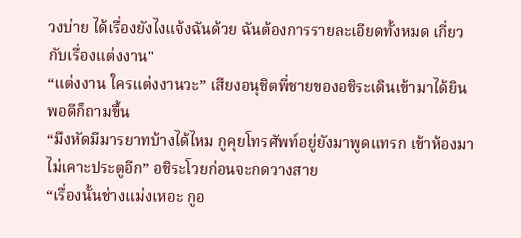วงบ่าย ได้เรื่องยังไงแจ้งฉันด้วย ฉันต้องการรายละเอียดทั้งหมด เกี่ยวกับเรื่องแต่งงาน"
“แต่งงาน ใครแต่งงานวะ” เสียงอนุชิตพี่ชายของอชิระเดินเข้ามาได้ยินพอดีก็ถามขึ้น
“มึงหัดมีมารยาทบ้างได้ไหม กูคุยโทรศัพท์อยู่ยังมาพูดแทรก เข้าห้องมาไม่เคาะประตูอีก” อชิระโวยก่อนจะกดวางสาย
“เรื่องนั้นช่างแม่งเหอะ กูอ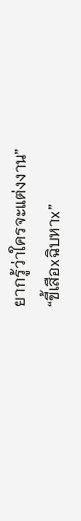ยากรู้ว่าใครจะแต่งงาน”
“ขี้เสือxฉิบหาx”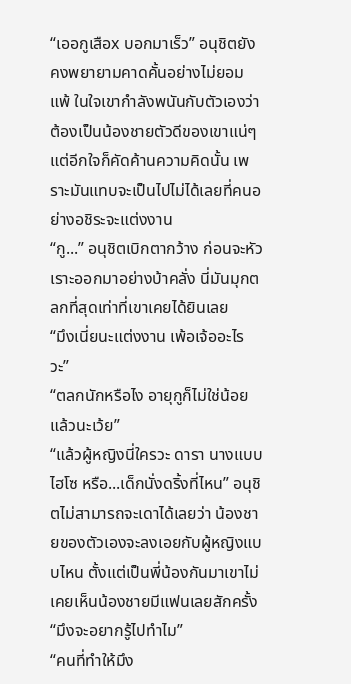“เออกูเสือx บอกมาเร็ว” อนุชิตยังคงพยายามคาดคั้นอย่างไม่ยอมแพ้ ในใจเขากำลังพนันกับตัวเองว่าต้องเป็นน้องชายตัวดีของเขาแน่ๆ แต่อีกใจก็คัดค้านความคิดนั้น เพราะมันแทบจะเป็นไปไม่ได้เลยที่คนอย่างอชิระจะแต่งงาน
“กู...” อนุชิตเบิกตากว้าง ก่อนจะหัวเราะออกมาอย่างบ้าคลั่ง นี่มันมุกตลกที่สุดเท่าที่เขาเคยได้ยินเลย
“มึงเนี่ยนะแต่งงาน เพ้อเจ้ออะไรวะ”
“ตลกนักหรือไง อายุกูก็ไม่ใช่น้อยแล้วนะเว้ย”
“แล้วผู้หญิงนี่ใครวะ ดารา นางแบบ ไฮโซ หรือ...เด็กนั่งดริ้งที่ไหน” อนุชิตไม่สามารถจะเดาได้เลยว่า น้องชายของตัวเองจะลงเอยกับผู้หญิงแบบไหน ตั้งแต่เป็นพี่น้องกันมาเขาไม่เคยเห็นน้องชายมีแฟนเลยสักครั้ง
“มึงจะอยากรู้ไปทำไม”
“คนที่ทำให้มึง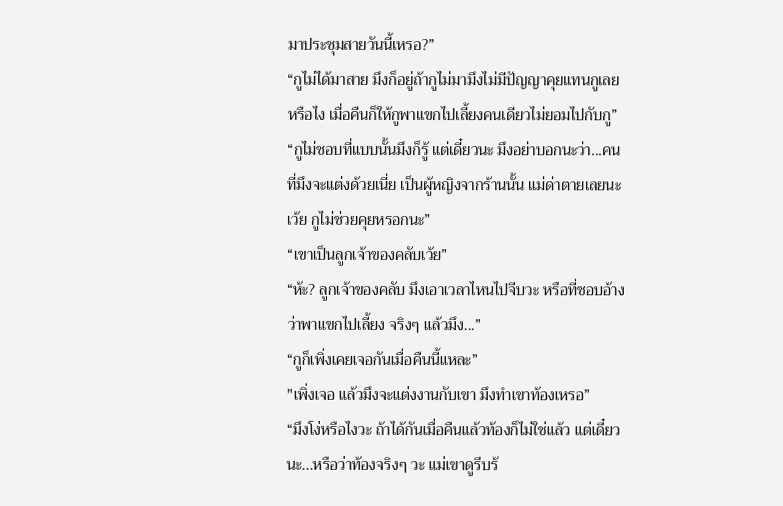มาประชุมสายวันนี้เหรอ?”
“กูไม่ได้มาสาย มึงก็อยู่ถ้ากูไม่มามึงไม่มีปัญญาคุยแทนกูเลยหรือไง เมื่อคืนก็ให้กูพาแขกไปเลี้ยงคนเดียวไม่ยอมไปกับกู”
“กูไม่ชอบที่แบบนั้นมึงก็รู้ แต่เดี๋ยวนะ มึงอย่าบอกนะว่า...คนที่มึงจะแต่งด้วยเนี่ย เป็นผู้หญิงจากร้านนั้น แม่ด่าตายเลยนะเว้ย กูไม่ช่วยคุยหรอกนะ”
“เขาเป็นลูกเจ้าของคลับเว้ย”
“ห้ะ? ลูกเจ้าของคลับ มึงเอาเวลาไหนไปจีบวะ หรือที่ชอบอ้างว่าพาแขกไปเลี้ยง จริงๆ แล้วมึง...”
“กูก็เพิ่งเคยเจอกันเมื่อคืนนี้แหละ”
"เพิ่งเจอ แล้วมึงจะแต่งงานกับเขา มึงทำเขาท้องเหรอ”
“มึงโง่หรือไงวะ ถ้าได้กันเมื่อคืนแล้วท้องก็ไม่ใช่แล้ว แต่เดี๋ยวนะ...หรือว่าท้องจริงๆ วะ แม่เขาดูรีบร้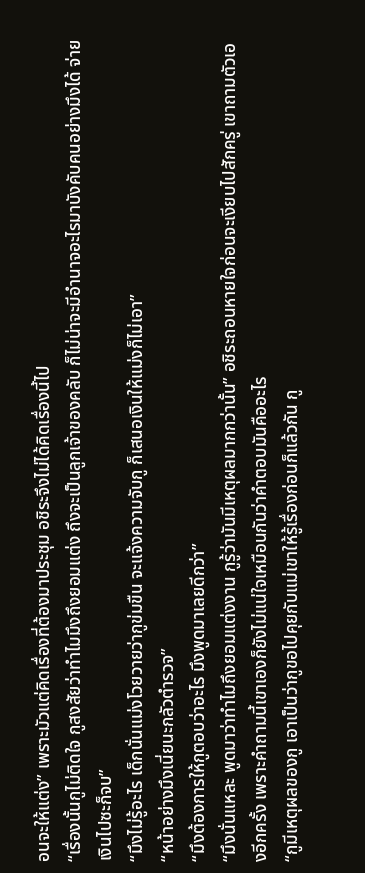อนจะให้แต่ง” เพราะมัวแต่คิดเรื่องที่ต้องมาประชุม อชิระจึงไม่ได้คิดเรื่องนี้ไป
“เรื่องนั้นกูไม่ติดใจ กูสงสัยว่าทำไมมึงถึงยอมแต่ง ถึงจะเป็นลูกเจ้าของคลับ ก็ไม่น่าจะมีอำนาจอะไรมาบังคับคนอย่างมึงได้ จ่ายเงินไปซะก็จบ”
“มึงไม่รู้อะไร เด็กนั่นแม่งโวยวายว่ากูข่มขืน จะแจ้งความจับกู ก็เสนอเงินให้แม่งก็ไม่เอา”
“หน้าอย่างมึงเนี่ยนะกลัวตำรวจ”
“มึงต้องการให้กูตอบว่าอะไร มึงพูดมาเลยดีกว่า”
“มึงนั่นแหละ พูดมาว่าทำไมถึงยอมแต่งงาน กูรู้ว่ามันมีเหตุผลมากกว่านั้น” อชิระถอนหายใจก่อนจะเงียบไปสักครู่ เขาถามตัวเองอีกครั้ง เพราะคำถามนี้เขาเองก็ยังไม่แน่ใจเหมือนกันว่าคำตอบมันคืออะไร
“กูมีเหตุผลของกู เอาเป็นว่ากูขอไปคุยกับแม่เขาให้รู้เรื่องก่อนก็แล้วกัน กู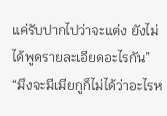แค่รับปากไปว่าจะแต่ง ยังไม่ได้พูดรายละเอียดอะไรกัน”
“มึงจะมีเมียกูก็ไม่ได้ว่าอะไรห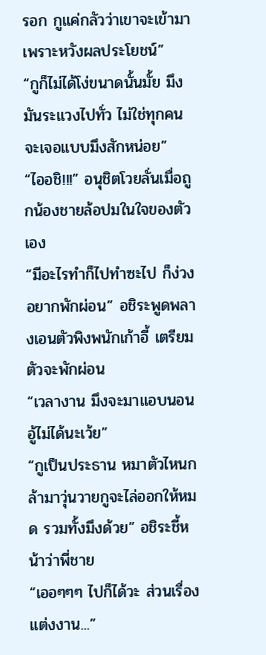รอก กูแค่กลัวว่าเขาจะเข้ามาเพราะหวังผลประโยชน์”
“กูก็ไม่ได้โง่ขนาดนั้นมั้ย มึงมันระแวงไปทั่ว ไม่ใช่ทุกคนจะเจอแบบมึงสักหน่อย”
“ไออชิ!!!” อนุชิตโวยลั่นเมื่อถูกน้องชายล้อปมในใจของตัวเอง
“มีอะไรทำก็ไปทำซะไป ก็ง่วงอยากพักผ่อน” อชิระพูดพลางเอนตัวพิงพนักเก้าอี้ เตรียมตัวจะพักผ่อน
“เวลางาน มึงจะมาแอบนอนอู้ไม่ได้นะเว้ย”
“กูเป็นประธาน หมาตัวไหนกล้ามาวุ่นวายกูจะไล่ออกให้หมด รวมทั้งมึงด้วย” อชิระชี้หน้าว่าพี่ชาย
“เออๆๆๆ ไปก็ได้วะ ส่วนเรื่องแต่งงาน...”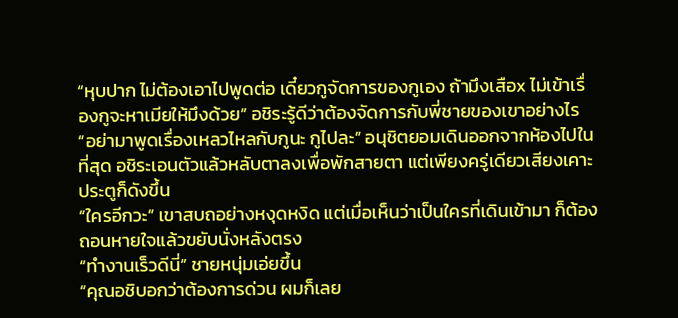“หุบปาก ไม่ต้องเอาไปพูดต่อ เดี๋ยวกูจัดการของกูเอง ถ้ามึงเสือx ไม่เข้าเรื่องกูจะหาเมียให้มึงด้วย” อชิระรู้ดีว่าต้องจัดการกับพี่ชายของเขาอย่างไร
“อย่ามาพูดเรื่องเหลวไหลกับกูนะ กูไปละ” อนุชิตยอมเดินออกจากห้องไปในที่สุด อชิระเอนตัวแล้วหลับตาลงเพื่อพักสายตา แต่เพียงครู่เดียวเสียงเคาะประตูก็ดังขึ้น
“ใครอีกวะ” เขาสบถอย่างหงุดหงิด แต่เมื่อเห็นว่าเป็นใครที่เดินเข้ามา ก็ต้องถอนหายใจแล้วขยับนั่งหลังตรง
“ทำงานเร็วดีนี่” ชายหนุ่มเอ่ยขึ้น
“คุณอชิบอกว่าต้องการด่วน ผมก็เลย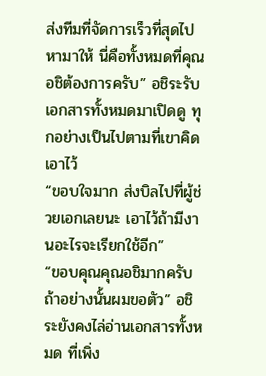ส่งทีมที่จัดการเร็วที่สุดไปหามาให้ นี่คือทั้งหมดที่คุณอชิต้องการครับ” อชิระรับเอกสารทั้งหมดมาเปิดดู ทุกอย่างเป็นไปตามที่เขาคิดเอาไว้
“ขอบใจมาก ส่งบิลไปที่ผู้ช่วยเอกเลยนะ เอาไว้ถ้ามีงานอะไรจะเรียกใช้อีก”
“ขอบคุณคุณอชิมากครับ ถ้าอย่างนั้นผมขอตัว” อชิระยังคงไล่อ่านเอกสารทั้งหมด ที่เพิ่ง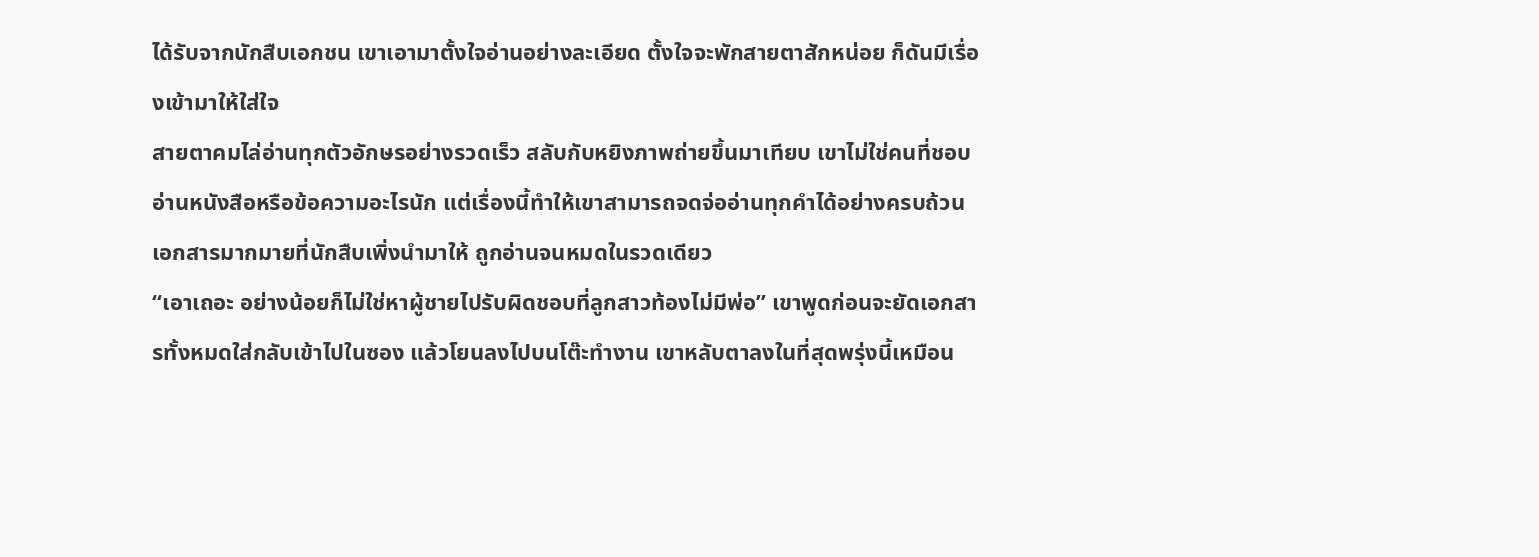ได้รับจากนักสืบเอกชน เขาเอามาตั้งใจอ่านอย่างละเอียด ตั้งใจจะพักสายตาสักหน่อย ก็ดันมีเรื่องเข้ามาให้ใส่ใจ
สายตาคมไล่อ่านทุกตัวอักษรอย่างรวดเร็ว สลับกับหยิงภาพถ่ายขึ้นมาเทียบ เขาไม่ใช่คนที่ชอบอ่านหนังสือหรือข้อความอะไรนัก แต่เรื่องนี้ทำให้เขาสามารถจดจ่ออ่านทุกคำได้อย่างครบถ้วน เอกสารมากมายที่นักสืบเพิ่งนำมาให้ ถูกอ่านจนหมดในรวดเดียว
“เอาเถอะ อย่างน้อยก็ไม่ใช่หาผู้ชายไปรับผิดชอบที่ลูกสาวท้องไม่มีพ่อ” เขาพูดก่อนจะยัดเอกสารทั้งหมดใส่กลับเข้าไปในซอง แล้วโยนลงไปบนโต๊ะทำงาน เขาหลับตาลงในที่สุดพรุ่งนี้เหมือน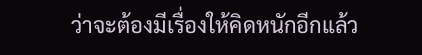ว่าจะต้องมีเรื่องให้คิดหนักอีกแล้ว